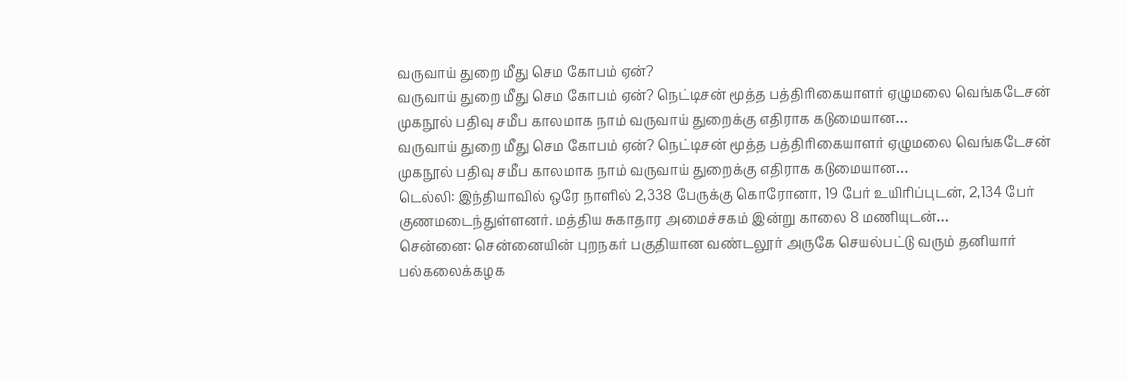வருவாய் துறை மீது செம கோபம் ஏன்?
வருவாய் துறை மீது செம கோபம் ஏன்? நெட்டிசன் மூத்த பத்திரிகையாளர் ஏழுமலை வெங்கடேசன் முகநூல் பதிவு சமீப காலமாக நாம் வருவாய் துறைக்கு எதிராக கடுமையான…
வருவாய் துறை மீது செம கோபம் ஏன்? நெட்டிசன் மூத்த பத்திரிகையாளர் ஏழுமலை வெங்கடேசன் முகநூல் பதிவு சமீப காலமாக நாம் வருவாய் துறைக்கு எதிராக கடுமையான…
டெல்லி: இந்தியாவில் ஒரே நாளில் 2,338 பேருக்கு கொரோனா, 19 பேர் உயிரிப்புடன், 2,134 பேர் குணமடைந்துள்ளனர். மத்திய சுகாதார அமைச்சகம் இன்று காலை 8 மணியுடன்…
சென்னை: சென்னையின் புறநகர் பகுதியான வண்டலூர் அருகே செயல்பட்டு வரும் தனியார் பல்கலைக்கழக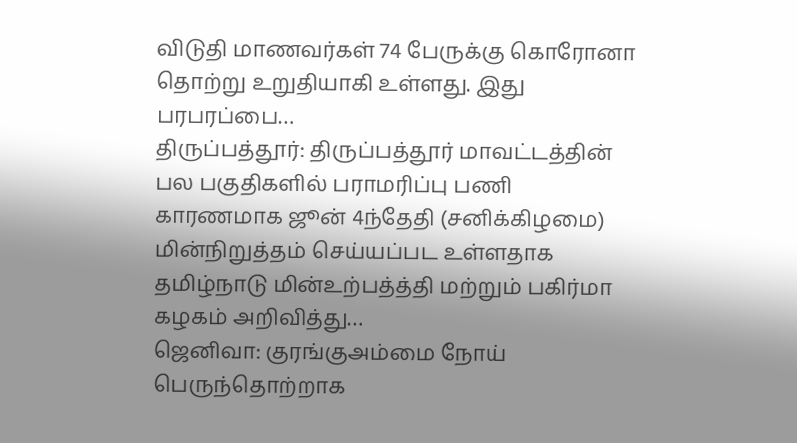விடுதி மாணவர்கள் 74 பேருக்கு கொரோனா தொற்று உறுதியாகி உள்ளது. இது பரபரப்பை…
திருப்பத்தூர்: திருப்பத்தூர் மாவட்டத்தின் பல பகுதிகளில் பராமரிப்பு பணி காரணமாக ஜூன் 4ந்தேதி (சனிக்கிழமை) மின்நிறுத்தம் செய்யப்பட உள்ளதாக தமிழ்நாடு மின்உற்பத்த்தி மற்றும் பகிர்மா கழகம் அறிவித்து…
ஜெனிவா: குரங்குஅம்மை நோய் பெருந்தொற்றாக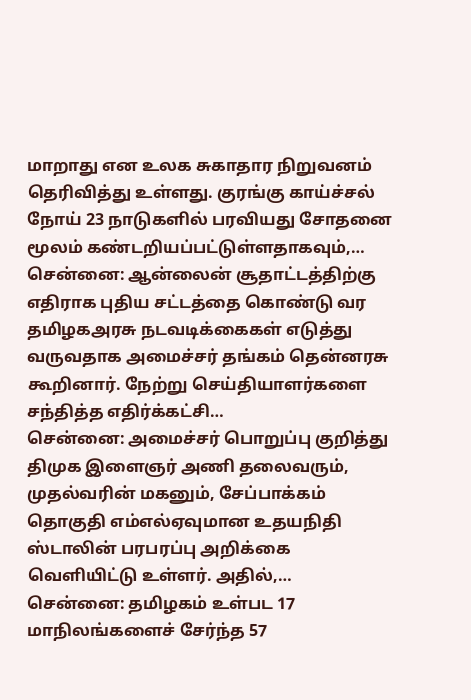மாறாது என உலக சுகாதார நிறுவனம் தெரிவித்து உள்ளது. குரங்கு காய்ச்சல் நோய் 23 நாடுகளில் பரவியது சோதனை மூலம் கண்டறியப்பட்டுள்ளதாகவும்,…
சென்னை: ஆன்லைன் சூதாட்டத்திற்கு எதிராக புதிய சட்டத்தை கொண்டு வர தமிழகஅரசு நடவடிக்கைகள் எடுத்து வருவதாக அமைச்சர் தங்கம் தென்னரசு கூறினார். நேற்று செய்தியாளர்களை சந்தித்த எதிர்க்கட்சி…
சென்னை: அமைச்சர் பொறுப்பு குறித்து திமுக இளைஞர் அணி தலைவரும், முதல்வரின் மகனும், சேப்பாக்கம் தொகுதி எம்எல்ஏவுமான உதயநிதி ஸ்டாலின் பரபரப்பு அறிக்கை வெளியிட்டு உள்ளர். அதில்,…
சென்னை: தமிழகம் உள்பட 17 மாநிலங்களைச் சேர்ந்த 57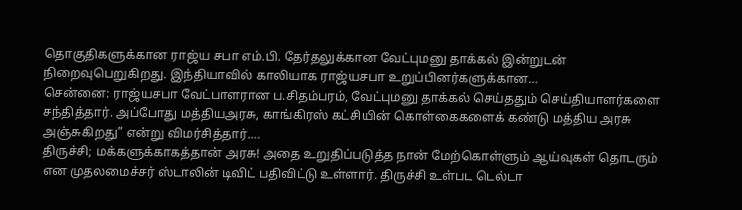தொகுதிகளுக்கான ராஜ்ய சபா எம்.பி. தேர்தலுக்கான வேட்புமனு தாக்கல் இன்றுடன் நிறைவுபெறுகிறது. இந்தியாவில் காலியாக ராஜ்யசபா உறுப்பினர்களுக்கான…
சென்னை: ராஜ்யசபா வேட்பாளரான ப.சிதம்பரம், வேட்புமனு தாக்கல் செய்ததும் செய்தியாளர்களை சந்தித்தார். அப்போது மத்தியஅரசு, காங்கிரஸ் கட்சியின் கொள்கைகளைக் கண்டு மத்திய அரசு அஞ்சுகிறது” என்று விமர்சித்தார்.…
திருச்சி; மக்களுக்காகத்தான் அரசு! அதை உறுதிப்படுத்த நான் மேற்கொள்ளும் ஆய்வுகள் தொடரும் என முதலமைச்சர் ஸ்டாலின் டிவிட் பதிவிட்டு உள்ளார். திருச்சி உள்பட டெல்டா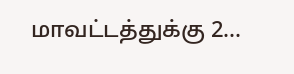மாவட்டத்துக்கு 2…